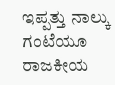ಇಪ್ಪತ್ತು ನಾಲ್ಕು ಗಂಟೆಯೂ ರಾಜಕೀಯ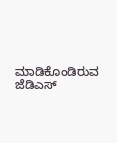ಮಾಡಿಕೊಂಡಿರುವ ಜೆಡಿಎಸ್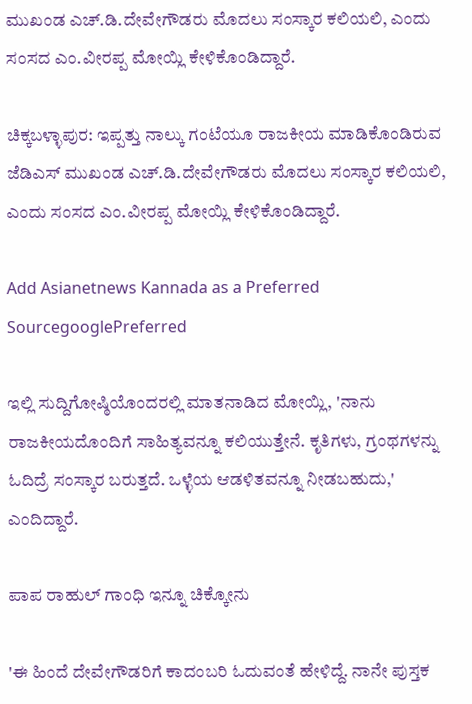ಮುಖಂಡ ಎಚ್.ಡಿ.ದೇವೇಗೌಡರು ಮೊದಲು ಸಂಸ್ಕಾರ ಕಲಿಯಲಿ, ಎಂದು ಸಂಸದ ಎಂ.ವೀರಪ್ಪ ಮೋಯ್ಲಿ ಕೇಳಿಕೊಂಡಿದ್ದಾರೆ.

ಚಿಕ್ಕಬಳ್ಳಾಪುರ: ಇಪ್ಪತ್ತು ನಾಲ್ಕು ಗಂಟೆಯೂ ರಾಜಕೀಯ ಮಾಡಿಕೊಂಡಿರುವ ಜೆಡಿಎಸ್ ಮುಖಂಡ ಎಚ್.ಡಿ.ದೇವೇಗೌಡರು ಮೊದಲು ಸಂಸ್ಕಾರ ಕಲಿಯಲಿ, ಎಂದು ಸಂಸದ ಎಂ.ವೀರಪ್ಪ ಮೋಯ್ಲಿ ಕೇಳಿಕೊಂಡಿದ್ದಾರೆ.

Add Asianetnews Kannada as a Preferred SourcegooglePreferred

ಇಲ್ಲಿ ಸುದ್ದಿಗೋಷ್ಠಿಯೊಂದರಲ್ಲಿ ಮಾತನಾಡಿದ ಮೋಯ್ಲಿ, 'ನಾನು ರಾಜಕೀಯದೊಂದಿಗೆ ಸಾಹಿತ್ಯವನ್ನೂ ‌ಕಲಿಯುತ್ತೇನೆ. ಕೃತಿಗಳು, ಗ್ರಂಥಗಳನ್ನು ಓದಿದ್ರೆ ಸಂಸ್ಕಾರ ಬರುತ್ತದೆ. ಒಳ್ಳೆಯ ಆಡಳಿತವನ್ನೂ ನೀಡಬಹುದು,' ಎಂದಿದ್ದಾರೆ.

ಪಾಪ ರಾಹುಲ್ ಗಾಂಧಿ ಇನ್ನೂ ಚಿಕ್ಕೋನು

'ಈ ಹಿಂದೆ ದೇವೇಗೌಡರಿಗೆ ಕಾದಂಬರಿ ಓದುವಂತೆ ಹೇಳಿದ್ದೆ. ನಾನೇ ಪುಸ್ತಕ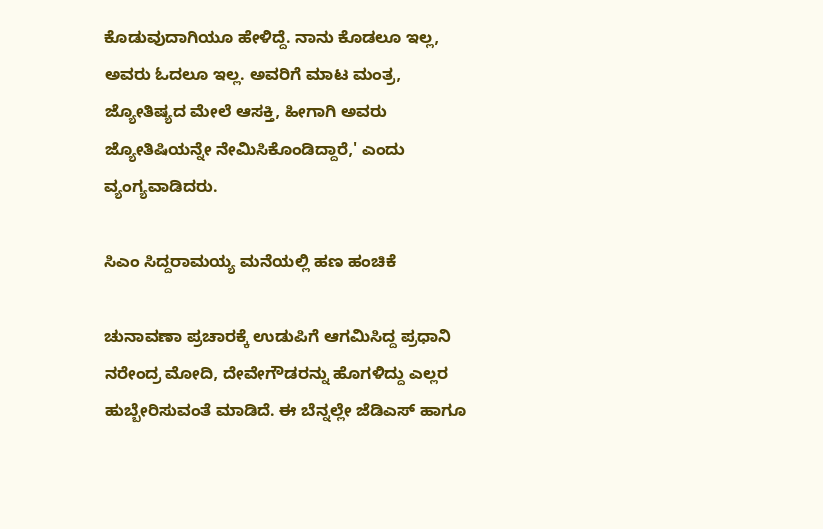ಕೊಡುವುದಾಗಿಯೂ ಹೇಳಿದ್ದೆ. ನಾನು ಕೊಡಲೂ ಇಲ್ಲ, ಅವರು ಓದಲೂ ಇಲ್ಲ. ಅವರಿಗೆ ಮಾಟ ಮಂತ್ರ, ಜ್ಯೋತಿಷ್ಯದ ಮೇಲೆ ಆಸಕ್ತಿ, ಹೀಗಾಗಿ ಅವರು ಜ್ಯೋತಿಷಿಯನ್ನೇ ನೇಮಿಸಿಕೊಂಡಿದ್ದಾರೆ,' ಎಂದು ವ್ಯಂಗ್ಯವಾಡಿದರು.

ಸಿಎಂ ಸಿದ್ದರಾಮಯ್ಯ ಮನೆಯಲ್ಲಿ ಹಣ ಹಂಚಿಕೆ

ಚುನಾವಣಾ ಪ್ರಚಾರಕ್ಕೆ ಉಡುಪಿಗೆ ಆಗಮಿಸಿದ್ದ ಪ್ರಧಾನಿ ನರೇಂದ್ರ ಮೋದಿ, ದೇವೇಗೌಡರನ್ನು ಹೊಗಳಿದ್ದು ಎಲ್ಲರ ಹುಬ್ಬೇರಿಸುವಂತೆ ಮಾಡಿದೆ. ಈ ಬೆನ್ನಲ್ಲೇ ಜೆಡಿಎಸ್ ಹಾಗೂ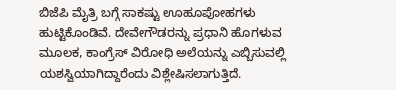ಬಿಜೆಪಿ ಮೈತ್ರಿ ಬಗ್ಗೆ ಸಾಕಷ್ಟು ಊಹೂಪೋಹಗಳು ಹುಟ್ಟಿಕೊಂಡಿವೆ. ದೇವೇಗೌಡರನ್ನು ಪ್ರಧಾನಿ ಹೊಗಳುವ ಮೂಲಕ, ಕಾಂಗ್ರೆಸ್ ವಿರೋಧಿ ಅಲೆಯನ್ನು ಎಬ್ಬಿಸುವಲ್ಲಿ ಯಶಸ್ವಿಯಾಗಿದ್ದಾರೆಂದು ವಿಶ್ಲೇಷಿಸಲಾಗುತ್ತಿದೆ.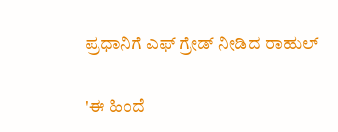ಪ್ರಧಾನಿಗೆ ಎಫ್ ಗ್ರೇಡ್ ನೀಡಿದ ರಾಹುಲ್

'ಈ ಹಿಂದೆ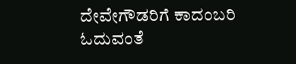ದೇವೇಗೌಡರಿಗೆ ಕಾದಂಬರಿ ಓದುವಂತೆ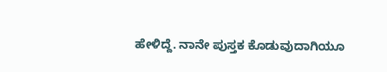ಹೇಳಿದ್ದೆ. ನಾನೇ ಪುಸ್ತಕ ಕೊಡುವುದಾಗಿಯೂ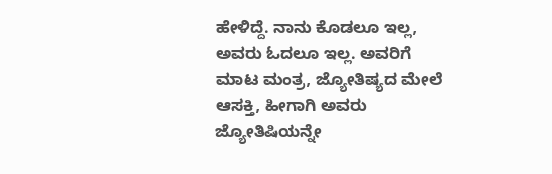ಹೇಳಿದ್ದೆ. ನಾನು ಕೊಡಲೂ ಇಲ್ಲ, ಅವರು ಓದಲೂ ಇಲ್ಲ. ಅವರಿಗೆ ಮಾಟ ಮಂತ್ರ, ಜ್ಯೋತಿಷ್ಯದ ಮೇಲೆ ಆಸಕ್ತಿ, ಹೀಗಾಗಿ ಅವರು ಜ್ಯೋತಿಷಿಯನ್ನೇ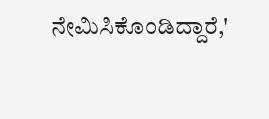ನೇಮಿಸಿಕೊಂಡಿದ್ದಾರೆ,'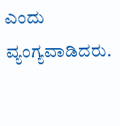ಎಂದು ವ್ಯಂಗ್ಯವಾಡಿದರು.